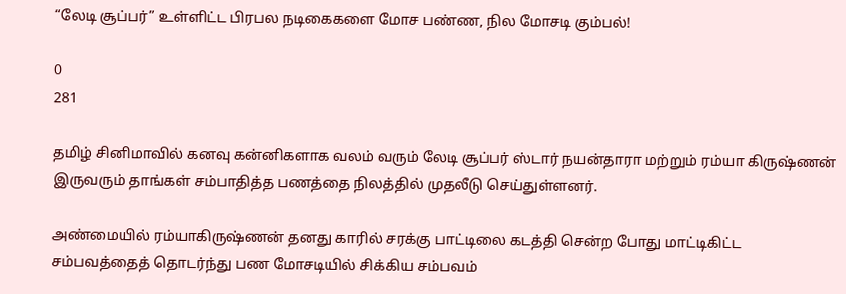“லேடி சூப்பர்” உள்ளிட்ட பிரபல நடிகைகளை மோச பண்ண, நில மோசடி கும்பல்!

0
281

தமிழ் சினிமாவில் கனவு கன்னிகளாக வலம் வரும் லேடி சூப்பர் ஸ்டார் நயன்தாரா மற்றும் ரம்யா கிருஷ்ணன் இருவரும் தாங்கள் சம்பாதித்த பணத்தை நிலத்தில் முதலீடு செய்துள்ளனர்.

அண்மையில் ரம்யாகிருஷ்ணன் தனது காரில் சரக்கு பாட்டிலை கடத்தி சென்ற போது மாட்டிகிட்ட  சம்பவத்தைத் தொடர்ந்து பண மோசடியில் சிக்கிய சம்பவம்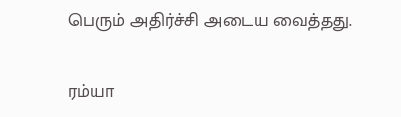பெரும் அதிர்ச்சி அடைய வைத்தது.

ரம்யா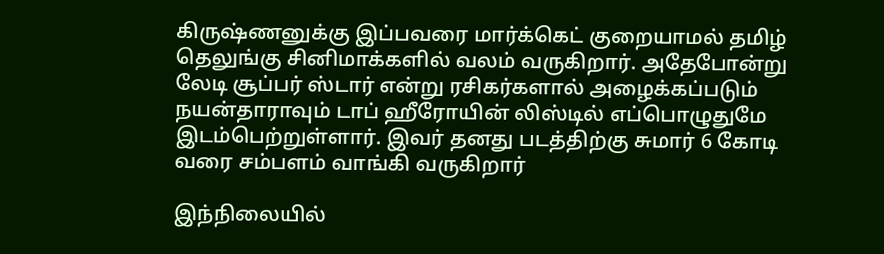கிருஷ்ணனுக்கு இப்பவரை மார்க்கெட் குறையாமல் தமிழ் தெலுங்கு சினிமாக்களில் வலம் வருகிறார். அதேபோன்று லேடி சூப்பர் ஸ்டார் என்று ரசிகர்களால் அழைக்கப்படும் நயன்தாராவும் டாப் ஹீரோயின் லிஸ்டில் எப்பொழுதுமே இடம்பெற்றுள்ளார். இவர் தனது படத்திற்கு சுமார் 6 கோடி வரை சம்பளம் வாங்கி வருகிறார்

இந்நிலையில்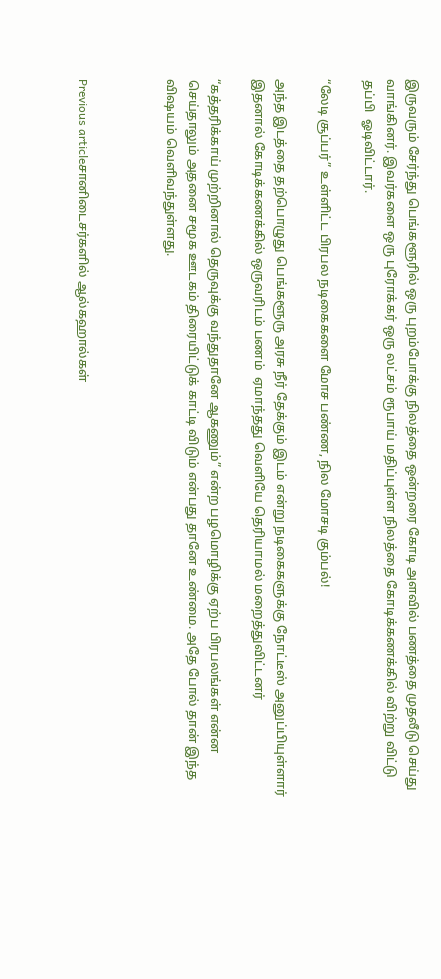இருவரும் சேர்ந்து பெங்களூரில் ஒரு புறம்போக்கு நிலத்தை ஒன்றரை கோடி அளவில் பணத்தை முதலீடு செய்து வாங்கினர். இவர்களை ஒரு புரோக்கர் ஒரு லட்சம் ரூபாய் மதிப்புள்ள நிலத்தை கோடிக்கணக்கில் விற்று விட்டு தப்பி  ஓடிவிட்டார்.

“லேடி சூப்பர்” உள்ளிட்ட பிரபல நடிகைகளை மோச பண்ண, நில மோசடி கும்பல்!

அந்த இடத்தை தற்பொழுது பெங்களூரு அரசு நீர் தேக்கும் இடம் என்று நடிகைகளுக்கு நோட்டீஸ் அனுப்பியுள்ளார் இதனால் கோடிக்கணக்கில் ஒருவரிடம் பணம்  ஏமாந்தது வெளியே தெரியாமல் மறைத்துவிட்டனர்

“கத்தரிக்காய் முற்றினால் தெருவுக்கு வந்துதானே ஆகணும்” என்ற பழமொழிக்கு ஏற்ப பிரபலங்கள் என்ன செய்தாலும் அதனை சமூக ஊடகம் திரையிட்டுக் காட்டி விடும் என்பது தானே உண்மை. அதே போல் தான் இந்த விஷயம் வெளிவந்துள்ளது.



Previous articleசானிடைசர்களில் ஆல்கஹால்கள்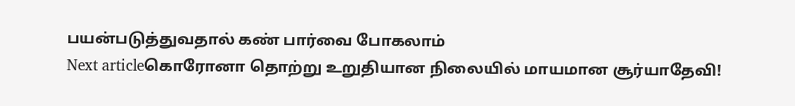பயன்படுத்துவதால் கண் பார்வை போகலாம்
Next articleகொரோனா தொற்று உறுதியான நிலையில் மாயமான சூர்யாதேவி!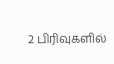2 பிரிவுகளில்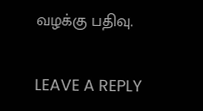வழக்கு பதிவு.

LEAVE A REPLY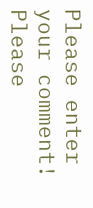Please enter your comment!
Please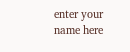enter your name here